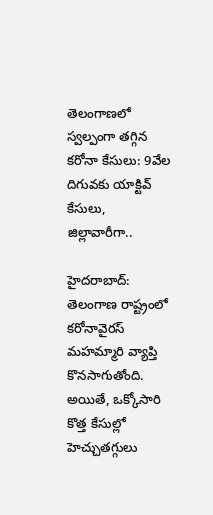తెలంగాణలో స్వల్పంగా తగ్గిన కరోనా కేసులు: 9వేల దిగువకు యాక్టివ్ కేసులు, జిల్లావారీగా..

హైదరాబాద్: తెలంగాణ రాష్ట్రంలో కరోనావైరస్ మహమ్మారి వ్యాప్తి కొనసాగుతోంది.
అయితే, ఒక్కోసారి కొత్త కేసుల్లో హెచ్చుతగ్గులు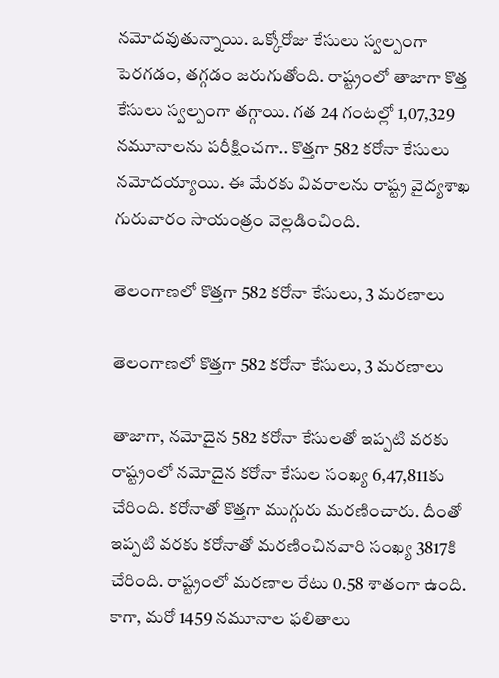నమోదవుతున్నాయి. ఒక్కోరోజు కేసులు స్వల్పంగా పెరగడం, తగ్గడం జరుగుతోంది. రాష్ట్రంలో తాజాగా కొత్త కేసులు స్వల్పంగా తగ్గాయి. గత 24 గంటల్లో 1,07,329 నమూనాలను పరీక్షించగా.. కొత్తగా 582 కరోనా కేసులు నమోదయ్యాయి. ఈ మేరకు వివరాలను రాష్ట్ర వైద్యశాఖ గురువారం సాయంత్రం వెల్లడించింది.

తెలంగాణలో కొత్తగా 582 కరోనా కేసులు, 3 మరణాలు

తెలంగాణలో కొత్తగా 582 కరోనా కేసులు, 3 మరణాలు

తాజాగా, నమోదైన 582 కరోనా కేసులతో ఇప్పటి వరకు రాష్ట్రంలో నమోదైన కరోనా కేసుల సంఖ్య 6,47,811కు చేరింది. కరోనాతో కొత్తగా ముగ్గురు మరణించారు. దీంతో ఇప్పటి వరకు కరోనాతో మరణించినవారి సంఖ్య 3817కి చేరింది. రాష్ట్రంలో మరణాల రేటు 0.58 శాతంగా ఉంది. కాగా, మరో 1459 నమూనాల ఫలితాలు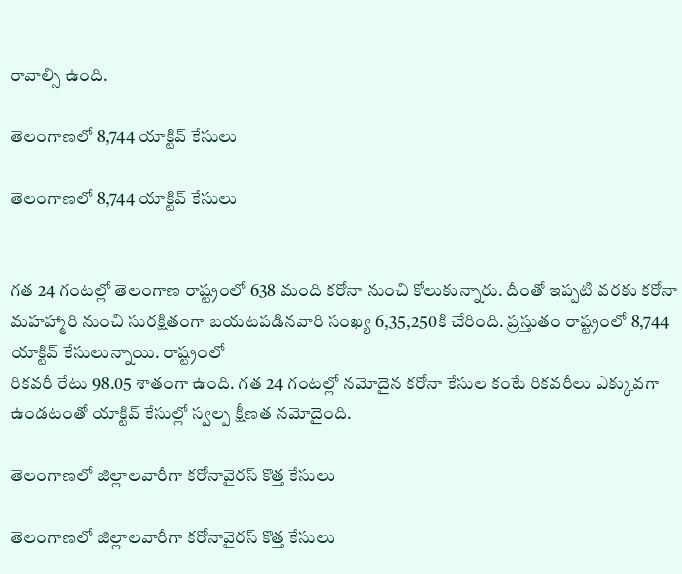రావాల్సి ఉంది.

తెలంగాణలో 8,744 యాక్టివ్ కేసులు

తెలంగాణలో 8,744 యాక్టివ్ కేసులు


గత 24 గంటల్లో తెలంగాణ రాష్ట్రంలో 638 మంది కరోనా నుంచి కోలుకున్నారు. దీంతో ఇప్పటి వరకు కరోనా మహహ్మారి నుంచి సురక్షితంగా బయటపడినవారి సంఖ్య 6,35,250కి చేరింది. ప్రస్తుతం రాష్ట్రంలో 8,744 యాక్టివ్ కేసులున్నాయి. రాష్ట్రంలో
రికవరీ రేటు 98.05 శాతంగా ఉంది. గత 24 గంటల్లో నమోదైన కరోనా కేసుల కంటే రికవరీలు ఎక్కువగా ఉండటంతో యాక్టివ్ కేసుల్లో స్వల్ప క్షీణత నమోదైంది.

తెలంగాణలో జిల్లాలవారీగా కరోనావైరస్ కొత్త కేసులు

తెలంగాణలో జిల్లాలవారీగా కరోనావైరస్ కొత్త కేసులు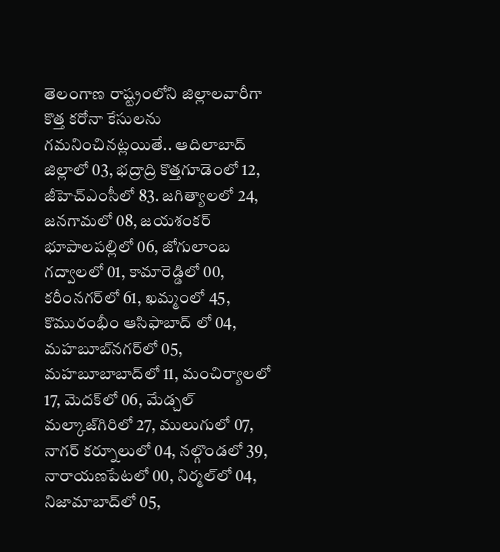తెలంగాణ రాష్ట్రంలోని జిల్లాలవారీగా కొత్త కరోనా కేసులను గమనించినట్లయితే.. ఆదిలాబాద్ జిల్లాలో 03, భద్రాద్రి కొత్తగూడెంలో 12, జీహెచ్ఎంసీలో 83. జగిత్యాలలో 24, జనగామలో 08, జయశంకర్ భూపాలపల్లిలో 06, జోగులాంబ గద్వాలలో 01, కామారెడ్డిలో 00, కరీంనగర్‌లో 61, ఖమ్మంలో 45, కొమురంభీం ఆసిఫాబాద్ లో 04, మహబూబ్‌నగర్‌లో 05, మహబూబాబాద్‌లో 11, మంచిర్యాలలో 17, మెదక్‌లో 06, మేడ్చల్ మల్కాజ్‌గిరిలో 27, ములుగులో 07, నాగర్ కర్నూలులో 04, నల్గొండలో 39, నారాయణపేటలో 00, నిర్మల్‌లో 04, నిజామాబాద్‌లో 05,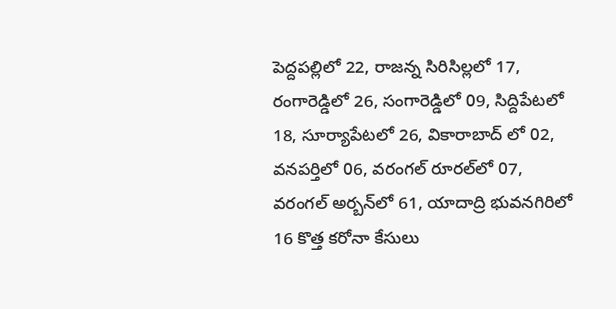పెద్దపల్లిలో 22, రాజన్న సిరిసిల్లలో 17, రంగారెడ్డిలో 26, సంగారెడ్డిలో 09, సిద్దిపేటలో 18, సూర్యాపేటలో 26, వికారాబాద్ లో 02, వనపర్తిలో 06, వరంగల్ రూరల్‌లో 07, వరంగల్ అర్బన్‌లో 61, యాదాద్రి భువనగిరిలో 16 కొత్త కరోనా కేసులు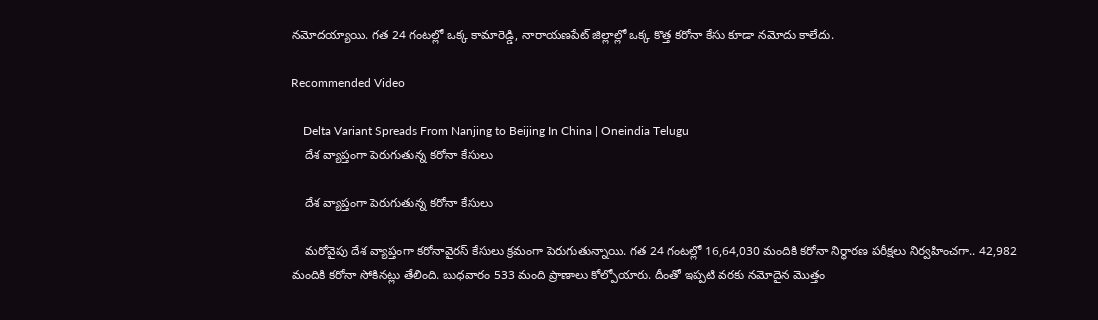నమోదయ్యాయి. గత 24 గంటల్లో ఒక్క కామారెడ్డి, నారాయణపేట్ జిల్లాల్లో ఒక్క కొత్త కరోనా కేసు కూడా నమోదు కాలేదు.

Recommended Video

    Delta Variant Spreads From Nanjing to Beijing In China | Oneindia Telugu
    దేశ వ్యాప్తంగా పెరుగుతున్న కరోనా కేసులు

    దేశ వ్యాప్తంగా పెరుగుతున్న కరోనా కేసులు

    మరోవైపు దేశ వ్యాప్తంగా కరోనావైరస్ కేసులు క్రమంగా పెరుగుతున్నాయి. గత 24 గంటల్లో 16,64,030 మందికి కరోనా నిర్ధారణ పరీక్షలు నిర్వహించగా.. 42,982 మందికి కరోనా సోకినట్లు తేలింది. బుధవారం 533 మంది ప్రాణాలు కోల్పోయారు. దీంతో ఇప్పటి వరకు నమోదైన మొత్తం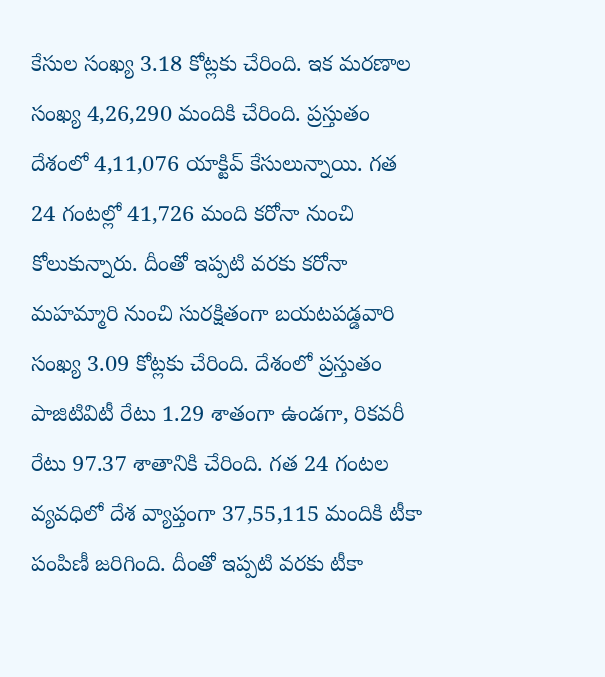కేసుల సంఖ్య 3.18 కోట్లకు చేరింది. ఇక మరణాల సంఖ్య 4,26,290 మందికి చేరింది. ప్రస్తుతం దేశంలో 4,11,076 యాక్టివ్ కేసులున్నాయి. గత 24 గంటల్లో 41,726 మంది కరోనా నుంచి కోలుకున్నారు. దీంతో ఇప్పటి వరకు కరోనా మహమ్మారి నుంచి సురక్షితంగా బయటపడ్డవారి సంఖ్య 3.09 కోట్లకు చేరింది. దేశంలో ప్రస్తుతం పాజిటివిటీ రేటు 1.29 శాతంగా ఉండగా, రికవరీ రేటు 97.37 శాతానికి చేరింది. గత 24 గంటల వ్యవధిలో దేశ వ్యాప్తంగా 37,55,115 మందికి టీకా పంపిణీ జరిగింది. దీంతో ఇప్పటి వరకు టీకా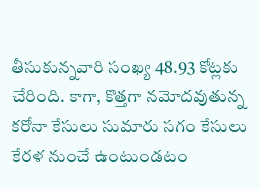తీసుకున్నవారి సంఖ్య 48.93 కోట్లకు చేరింది. కాగా, కొత్తగా నమోదవుతున్న కరోనా కేసులు సుమారు సగం కేసులు కేరళ నుంచే ఉంటుండటం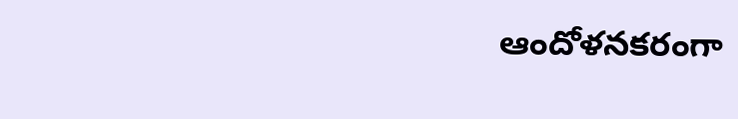ఆందోళనకరంగా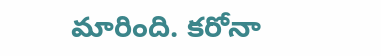మారింది. కరోనా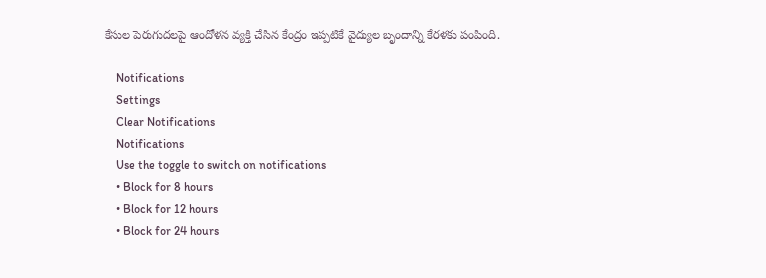కేసుల పెరుగుదలపై ఆందోళన వ్యక్తి చేసిన కేంద్రం ఇప్పటికే వైద్యుల బృందాన్ని కేరళకు పంపింది.

    Notifications
    Settings
    Clear Notifications
    Notifications
    Use the toggle to switch on notifications
    • Block for 8 hours
    • Block for 12 hours
    • Block for 24 hours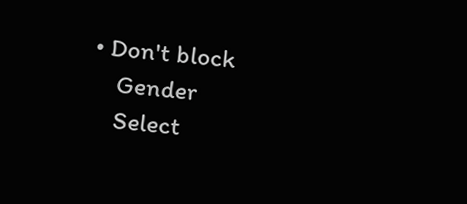• Don't block
    Gender
    Select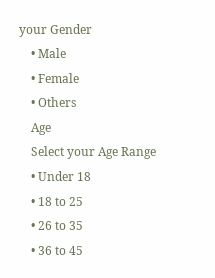your Gender
    • Male
    • Female
    • Others
    Age
    Select your Age Range
    • Under 18
    • 18 to 25
    • 26 to 35
    • 36 to 45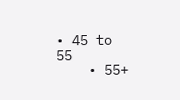• 45 to 55
    • 55+